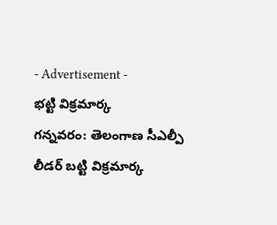- Advertisement -
భట్టి విక్రమార్క
గన్నవరం: తెలంగాణ సీఎల్పీ లీడర్ బట్టి విక్రమార్క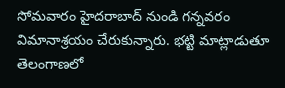సోమవారం హైదరాబాద్ నుండి గన్నవరం విమానాశ్రయం చేరుకున్నారు. భట్టి మాట్లాడుతూ తెలంగాణలో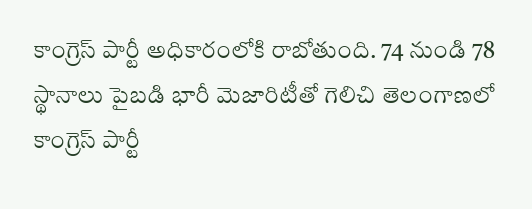కాంగ్రెస్ పార్టీ అధికారంలోకి రాబోతుంది. 74 నుండి 78 స్థానాలు పైబడి భారీ మెజారిటీతో గెలిచి తెలంగాణలో కాంగ్రెస్ పార్టీ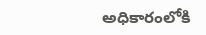అధికారంలోకి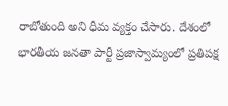రాబోతుంది అని ధీమ వ్యక్తం చేసారు. దేశంలో భారతీయ జనతా పార్టీ ప్రజాస్వామ్యంలో ప్రతిపక్ష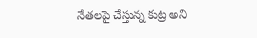నేతలపై చేస్తున్న కుట్ర అని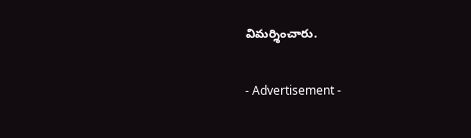విమర్శించారు.

- Advertisement -